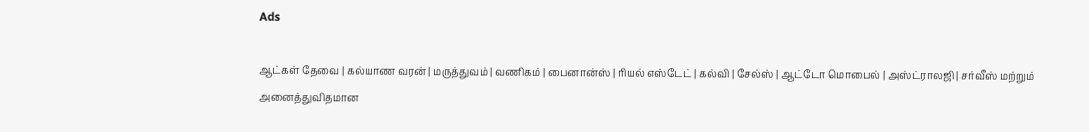Ads

ஆட்கள் தேவை | கல்யாண வரன் | மருத்துவம் | வணிகம் | பைனான்ஸ் | ரியல் எஸ்டேட் | கல்வி | சேல்ஸ் | ஆட்டோ மொபைல் | அஸ்ட்ராலஜி | சர்வீஸ் மற்றும் அனைத்துவிதமான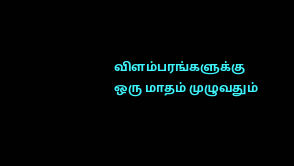விளம்பரங்களுக்கு ஒரு மாதம் முழுவதும்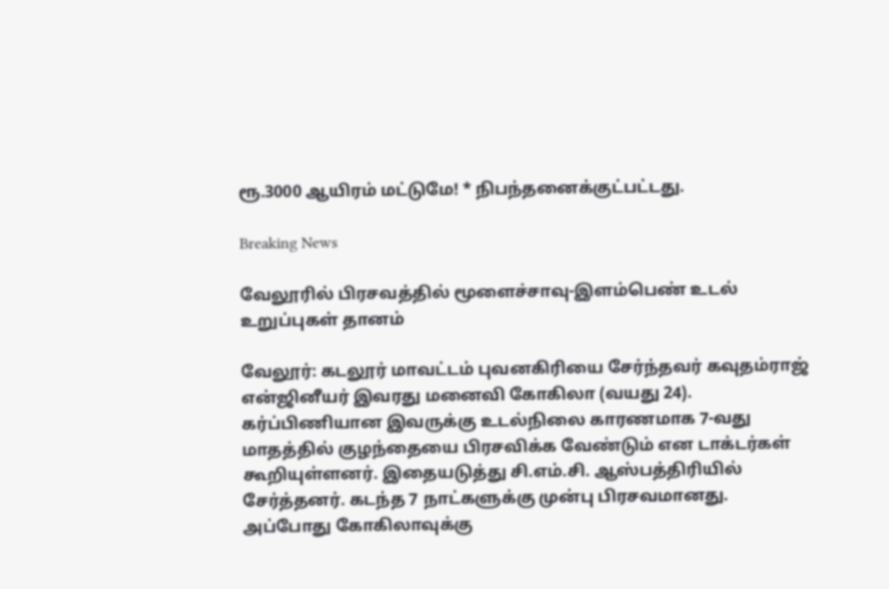ரூ.3000 ஆயிரம் மட்டுமே! * நிபந்தனைக்குட்பட்டது.

Breaking News

வேலூரில் பிரசவத்தில் மூளைச்சாவு-இளம்பெண் உடல் உறுப்புகள் தானம்

வேலூர்: கடலூர் மாவட்டம் புவனகிரியை சேர்ந்தவர் கவுதம்ராஜ் என்ஜினீயர் இவரது மனைவி கோகிலா (வயது 24). கர்ப்பிணியான இவருக்கு உடல்நிலை காரணமாக 7-வது மாதத்தில் குழந்தையை பிரசவிக்க வேண்டும் என டாக்டர்கள் கூறியுள்ளனர். இதையடுத்து சி.எம்.சி. ஆஸ்பத்திரியில் சேர்த்தனர். கடந்த 7 நாட்களுக்கு முன்பு பிரசவமானது. அப்போது கோகிலாவுக்கு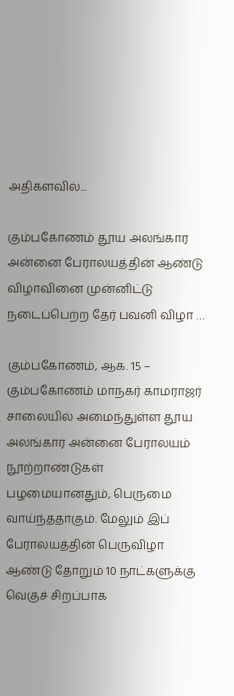அதிகளவில்...

கும்பகோணம் தூய அலங்கார அன்னை பேராலயத்தின் ஆண்டு விழாவினை முன்னிட்டு நடைப்பெற்ற தேர் பவனி விழா …

கும்பகோணம், ஆக. 15 – கும்பகோணம் மாநகர் காமராஜர் சாலையில் அமைந்துள்ள தூய அலங்கார அன்னை பேராலயம் நூற்றாண்டுகள் பழமையானதும், பெருமை வாய்ந்ததாகும். மேலும் இப் பேராலயத்தின் பெருவிழா ஆண்டு தோறும் 10 நாட்களுக்கு வெகுச் சிறப்பாக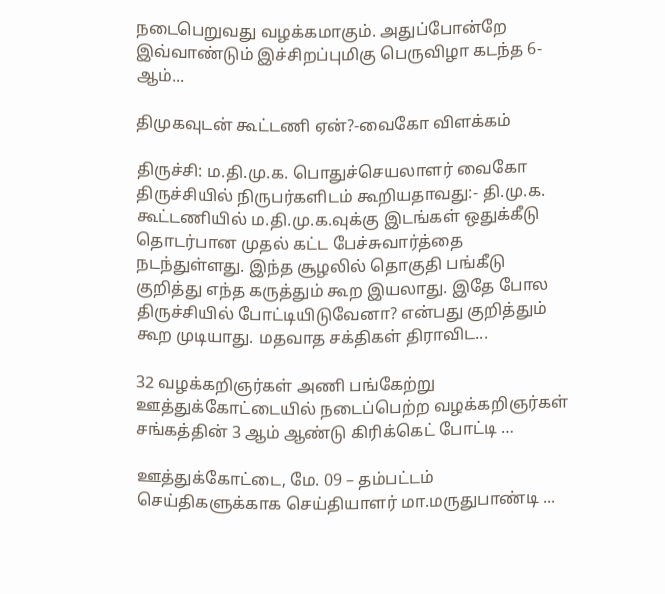நடைபெறுவது வழக்கமாகும். அதுப்போன்றே இவ்வாண்டும் இச்சிறப்புமிகு பெருவிழா கடந்த 6- ஆம்...

திமுகவுடன் கூட்டணி ஏன்?-வைகோ விளக்கம்

திருச்சி: ம.தி.மு.க. பொதுச்செயலாளர் வைகோ திருச்சியில் நிருபர்களிடம் கூறியதாவது:- தி.மு.க. கூட்டணியில் ம.தி.மு.க.வுக்கு இடங்கள் ஒதுக்கீடு தொடர்பான முதல் கட்ட பேச்சுவார்த்தை நடந்துள்ளது. இந்த சூழலில் தொகுதி பங்கீடு குறித்து எந்த கருத்தும் கூற இயலாது. இதே போல திருச்சியில் போட்டியிடுவேனா? என்பது குறித்தும் கூற முடியாது. மதவாத சக்திகள் திராவிட...

32 வழக்கறிஞர்கள் அணி பங்கேற்று ஊத்துக்கோட்டையில் நடைப்பெற்ற வழக்கறிஞர்கள் சங்கத்தின் 3 ஆம் ஆண்டு கிரிக்கெட் போட்டி …

ஊத்துக்கோட்டை, மே. 09 – தம்பட்டம் செய்திகளுக்காக செய்தியாளர் மா.மருதுபாண்டி ...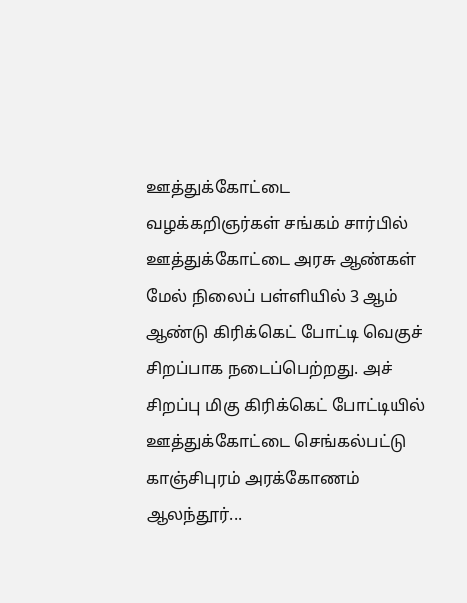ஊத்துக்கோட்டை வழக்கறிஞர்கள் சங்கம் சார்பில் ஊத்துக்கோட்டை அரசு ஆண்கள் மேல் நிலைப் பள்ளியில் 3 ஆம் ஆண்டு கிரிக்கெட் போட்டி வெகுச் சிறப்பாக நடைப்பெற்றது. அச் சிறப்பு மிகு கிரிக்கெட் போட்டியில் ஊத்துக்கோட்டை செங்கல்பட்டு காஞ்சிபுரம் அரக்கோணம் ஆலந்தூர்...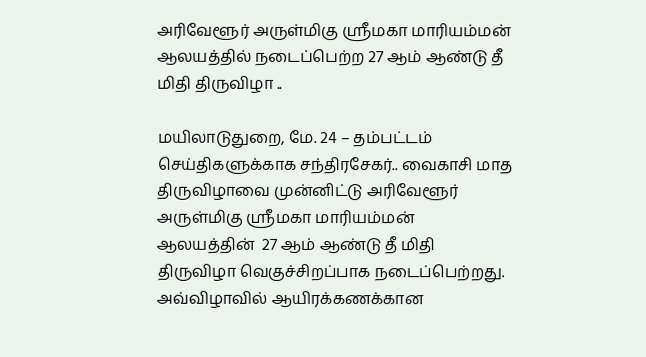அரிவேளூர் அருள்மிகு ஸ்ரீமகா மாரியம்மன் ஆலயத்தில் நடைப்பெற்ற 27 ஆம் ஆண்டு தீ மிதி திருவிழா ..

மயிலாடுதுறை, மே. 24 – தம்பட்டம் செய்திகளுக்காக சந்திரசேகர்.. வைகாசி மாத திருவிழாவை முன்னிட்டு அரிவேளூர் அருள்மிகு ஸ்ரீமகா மாரியம்மன் ஆலயத்தின்  27 ஆம் ஆண்டு தீ மிதி திருவிழா வெகுச்சிறப்பாக நடைப்பெற்றது. அவ்விழாவில் ஆயிரக்கணக்கான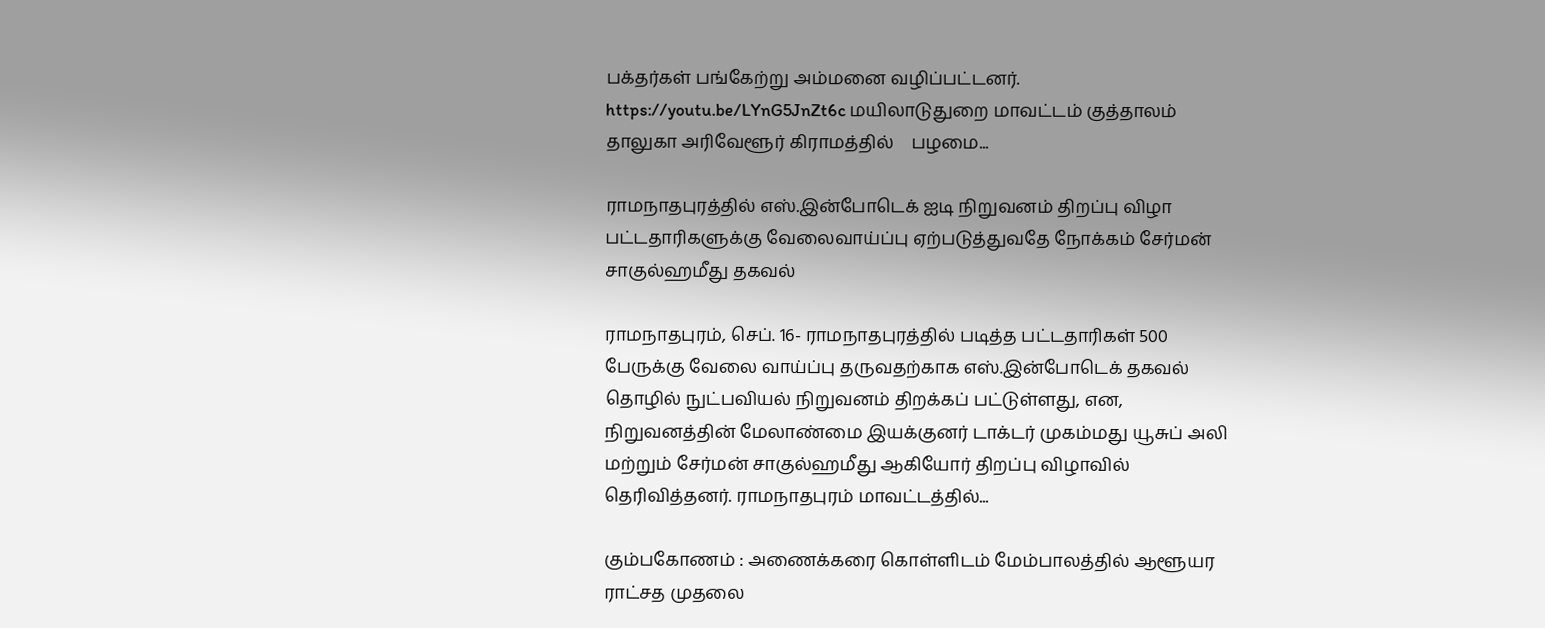பக்தர்கள் பங்கேற்று அம்மனை வழிப்பட்டனர். https://youtu.be/LYnG5JnZt6c மயிலாடுதுறை மாவட்டம் குத்தாலம் தாலுகா அரிவேளூர் கிராமத்தில்    பழமை...

ராமநாதபுரத்தில் எஸ்.இன்போடெக் ஐடி நிறுவனம் திறப்பு விழா பட்டதாரிகளுக்கு வேலைவாய்ப்பு ஏற்படுத்துவதே நோக்கம் சேர்மன் சாகுல்ஹமீது தகவல்

ராமநாதபுரம், செப். 16- ராமநாதபுரத்தில் படித்த பட்டதாரிகள் 500 பேருக்கு வேலை வாய்ப்பு தருவதற்காக எஸ்.இன்போடெக் தகவல் தொழில் நுட்பவியல் நிறுவனம் திறக்கப் பட்டுள்ளது, என, நிறுவனத்தின் மேலாண்மை இயக்குனர் டாக்டர் முகம்மது யூசுப் அலி மற்றும் சேர்மன் சாகுல்ஹமீது ஆகியோர் திறப்பு விழாவில் தெரிவித்தனர். ராமநாதபுரம் மாவட்டத்தில்...

கும்பகோணம் : அணைக்கரை கொள்ளிடம் மேம்பாலத்தில் ஆளூயர ராட்சத முதலை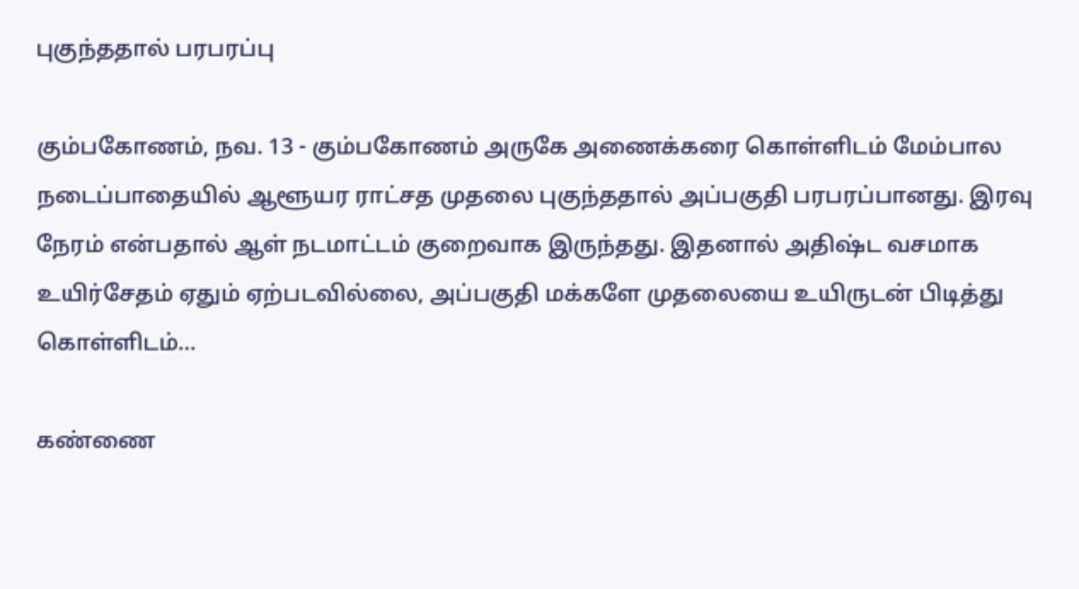புகுந்ததால் பரபரப்பு

கும்பகோணம், நவ. 13 - கும்பகோணம் அருகே அணைக்கரை கொள்ளிடம் மேம்பால நடைப்பாதையில் ஆளூயர ராட்சத முதலை புகுந்ததால் அப்பகுதி பரபரப்பானது. இரவு நேரம் என்பதால் ஆள் நடமாட்டம் குறைவாக இருந்தது. இதனால் அதிஷ்ட வசமாக உயிர்சேதம் ஏதும் ஏற்படவில்லை, அப்பகுதி மக்களே முதலையை உயிருடன் பிடித்து கொள்ளிடம்...

கண்ணை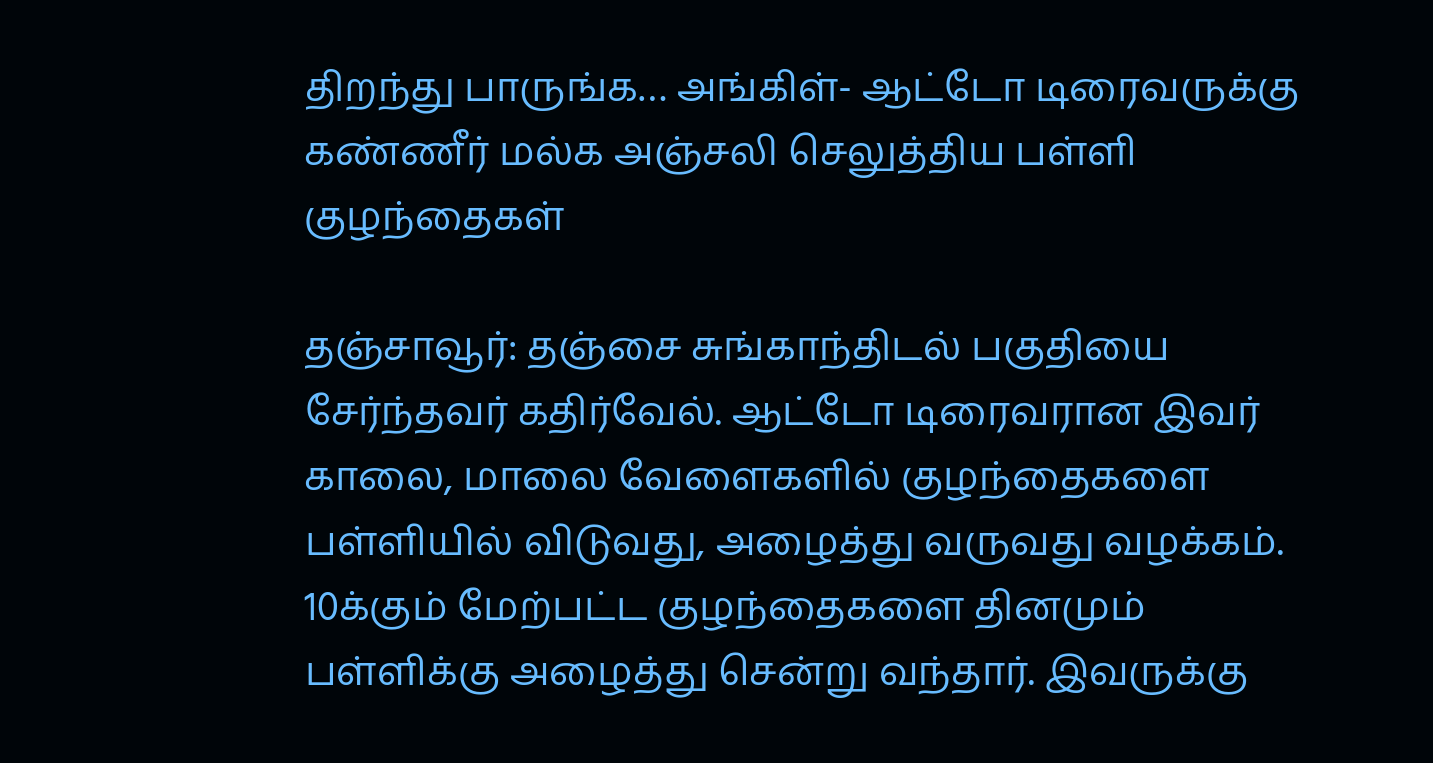திறந்து பாருங்க… அங்கிள்- ஆட்டோ டிரைவருக்கு கண்ணீர் மல்க அஞ்சலி செலுத்திய பள்ளி குழந்தைகள்

தஞ்சாவூர்: தஞ்சை சுங்காந்திடல் பகுதியை சேர்ந்தவர் கதிர்வேல். ஆட்டோ டிரைவரான இவர் காலை, மாலை வேளைகளில் குழந்தைகளை பள்ளியில் விடுவது, அழைத்து வருவது வழக்கம். 10க்கும் மேற்பட்ட குழந்தைகளை தினமும் பள்ளிக்கு அழைத்து சென்று வந்தார். இவருக்கு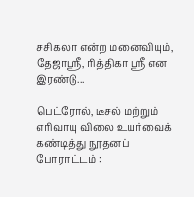சசிகலா என்ற மனைவியும், தேஜாஸ்ரீ, ரித்திகா ஸ்ரீ என இரண்டு...

பெட்ரோல், டீசல் மற்றும் எரிவாயு விலை உயர்வைக் கண்டித்து நூதனப் போராட்டம் :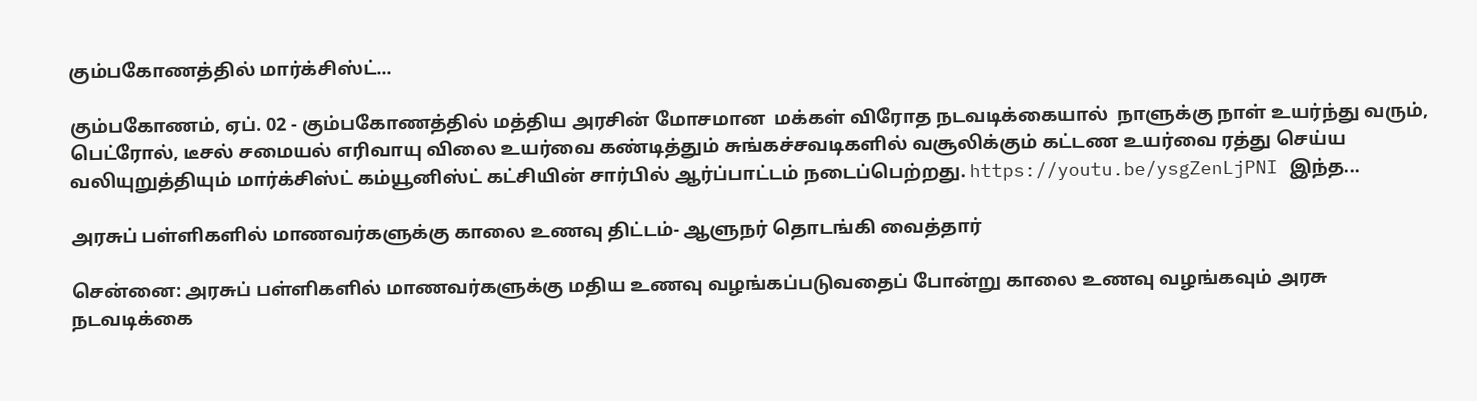கும்பகோணத்தில் மார்க்சிஸ்ட்...

கும்பகோணம், ஏப். 02 - கும்பகோணத்தில் மத்திய அரசின் மோசமான  மக்கள் விரோத நடவடிக்கையால்  நாளுக்கு நாள் உயர்ந்து வரும், பெட்ரோல், டீசல் சமையல் எரிவாயு விலை உயர்வை கண்டித்தும் சுங்கச்சவடிகளில் வசூலிக்கும் கட்டண உயர்வை ரத்து செய்ய வலியுறுத்தியும் மார்க்சிஸ்ட் கம்யூனிஸ்ட் கட்சியின் சார்பில் ஆர்ப்பாட்டம் நடைப்பெற்றது. https://youtu.be/ysgZenLjPNI இந்த...

அரசுப் பள்ளிகளில் மாணவர்களுக்கு காலை உணவு திட்டம்- ஆளுநர் தொடங்கி வைத்தார்

சென்னை: அரசுப் பள்ளிகளில் மாணவர்களுக்கு மதிய உணவு வழங்கப்படுவதைப் போன்று காலை உணவு வழங்கவும் அரசு நடவடிக்கை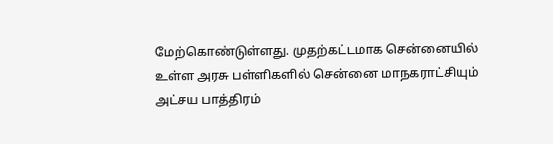மேற்கொண்டுள்ளது. முதற்கட்டமாக சென்னையில் உள்ள அரசு பள்ளிகளில் சென்னை மாநகராட்சியும் அட்சய பாத்திரம்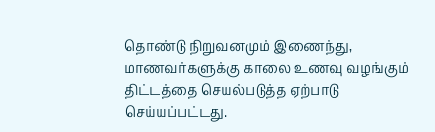தொண்டு நிறுவனமும் இணைந்து, மாணவர்களுக்கு காலை உணவு வழங்கும் திட்டத்தை செயல்படுத்த ஏற்பாடு செய்யப்பட்டது.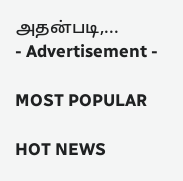அதன்படி,...
- Advertisement -

MOST POPULAR

HOT NEWS